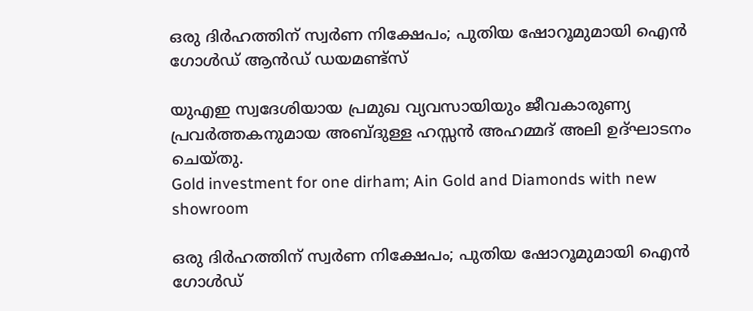ഒരു ദിർഹത്തിന് സ്വർണ നിക്ഷേപം; പുതിയ ഷോറൂമുമായി ഐൻ ഗോൾഡ് ആൻഡ് ഡയമണ്ട്സ്

യുഎഇ സ്വദേശിയായ പ്രമുഖ വ്യവസായിയും ജീവകാരുണ്യ പ്രവർത്തകനുമായ അബ്ദുള്ള ഹസ്സൻ അഹമ്മദ് അലി ഉദ്ഘാടനം ചെയ്തു.
Gold investment for one dirham; Ain Gold and Diamonds with new showroom

ഒരു ദിർഹത്തിന് സ്വർണ നിക്ഷേപം; പുതിയ ഷോറൂമുമായി ഐൻ ഗോൾഡ്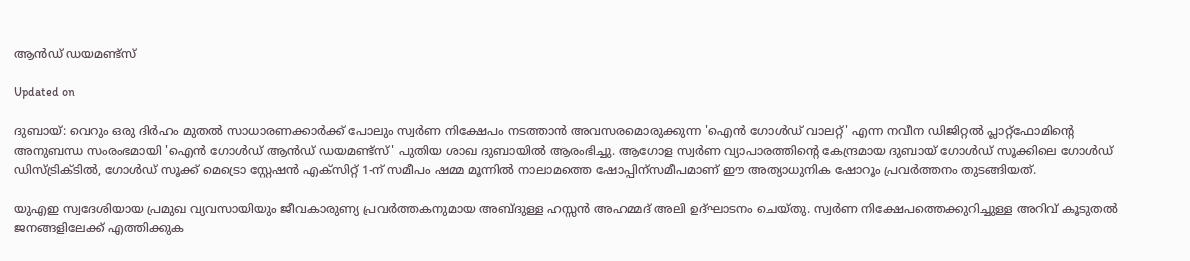ആൻഡ് ഡയമണ്ട്സ്

Updated on

ദുബായ്: വെറും ഒരു ദിർഹം മുതൽ സാധാരണക്കാർക്ക് പോലും സ്വർണ നിക്ഷേപം നടത്താൻ അവസരമൊരുക്കുന്ന 'ഐൻ ഗോൾഡ് വാലറ്റ്' എന്ന നവീന ഡിജിറ്റൽ പ്ലാറ്റ്‌ഫോമിന്‍റെ അനുബന്ധ സംരംഭമായി 'ഐൻ ഗോൾഡ് ആൻഡ് ഡയമണ്ട്സ്' പുതിയ ശാഖ ദുബായിൽ ആരംഭിച്ചു. ആഗോള സ്വർണ വ്യാപാരത്തിന്‍റെ കേന്ദ്രമായ ദുബായ് ഗോൾഡ് സൂക്കിലെ ഗോൾഡ് ഡിസ്ട്രിക്ടിൽ, ഗോൾഡ് സൂക്ക് മെട്രൊ സ്റ്റേഷൻ എക്സിറ്റ് 1-ന് സമീപം ഷമ്മ മൂന്നിൽ നാലാമത്തെ ഷോപ്പിന്സമീപമാണ് ഈ അത്യാധുനിക ഷോറൂം പ്രവർത്തനം തുടങ്ങിയത്.

യുഎഇ സ്വദേശിയായ പ്രമുഖ വ്യവസായിയും ജീവകാരുണ്യ പ്രവർത്തകനുമായ അബ്ദുള്ള ഹസ്സൻ അഹമ്മദ് അലി ഉദ്ഘാടനം ചെയ്തു. സ്വർണ നിക്ഷേപത്തെക്കുറിച്ചുള്ള അറിവ് കൂടുതൽ ജനങ്ങളിലേക്ക് എത്തിക്കുക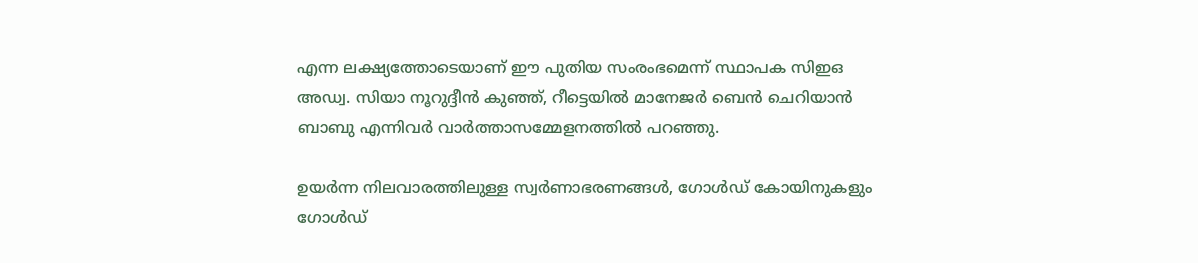എന്ന ലക്ഷ്യത്തോടെയാണ് ഈ പുതിയ സംരംഭമെന്ന് സ്ഥാപക സിഇഒ അഡ്വ. സിയാ നൂറുദ്ദീൻ കുഞ്ഞ്, റീട്ടെയിൽ മാനേജർ ബെൻ ചെറിയാൻ ബാബു എന്നിവർ വാർത്താസമ്മേളനത്തിൽ പറഞ്ഞു.

ഉയർന്ന നിലവാരത്തിലുള്ള സ്വർണാഭരണങ്ങൾ, ഗോൾഡ് കോയിനുകളും ഗോൾഡ്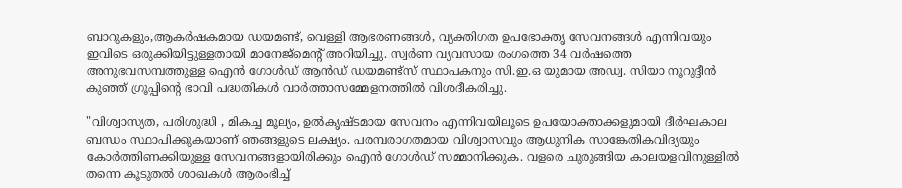ബാറുകളും,ആകർഷകമായ ഡയമണ്ട്, വെള്ളി ആഭരണങ്ങൾ, വ്യക്തിഗത ഉപഭോക്തൃ സേവനങ്ങൾ എന്നിവയും ഇവിടെ ഒരുക്കിയിട്ടുള്ളതായി മാനേജ്മെന്‍റ് അറിയിച്ചു. സ്വർണ വ്യവസായ രംഗത്തെ 34 വർഷത്തെ അനുഭവസമ്പത്തുള്ള ഐൻ ഗോൾഡ് ആൻഡ് ഡയമണ്ട്സ് സ്ഥാപകനും സി.ഇ.ഒ യുമായ അഡ്വ. സിയാ നൂറുദ്ദീൻ കുഞ്ഞ് ഗ്രൂപ്പിന്‍റെ ഭാവി പദ്ധതികൾ വാർത്താസമ്മേളനത്തിൽ വിശദീകരിച്ചു.

"വിശ്വാസ്യത, പരിശുദ്ധി , മികച്ച മൂല്യം, ഉൽകൃഷ്ടമായ സേവനം എന്നിവയിലൂടെ ഉപയോക്താക്കളുമായി ദീർഘകാല ബന്ധം സ്ഥാപിക്കുകയാണ് ഞങ്ങളുടെ ലക്ഷ്യം. പരമ്പരാഗതമായ വിശ്വാസവും ആധുനിക സാങ്കേതികവിദ്യയും കോർത്തിണക്കിയുള്ള സേവനങ്ങളായിരിക്കും ഐൻ ഗോൾഡ് സമ്മാനിക്കുക. വളരെ ചുരുങ്ങിയ കാലയളവിനുള്ളിൽ തന്നെ കൂടുതൽ ശാഖകൾ ആരംഭിച്ച്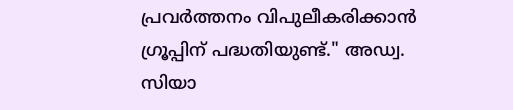പ്രവർത്തനം വിപുലീകരിക്കാൻ ഗ്രൂപ്പിന് പദ്ധതിയുണ്ട്." അഡ്വ. സിയാ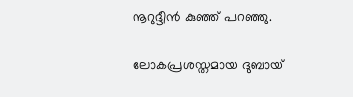നൂറുദ്ദീൻ കുഞ്ഞ് പറഞ്ഞു.

ലോകപ്രശസ്തമായ ദുബായ്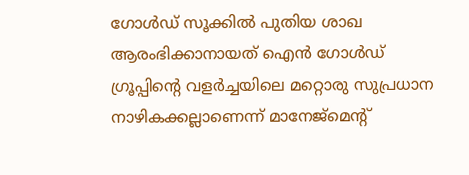ഗോൾഡ് സൂക്കിൽ പുതിയ ശാഖ ആരംഭിക്കാനായത് ഐൻ ഗോൾഡ് ഗ്രൂപ്പിന്‍റെ വളർച്ചയിലെ മറ്റൊരു സുപ്രധാന നാഴികക്കല്ലാണെന്ന് മാനേജ്മെന്‍റ്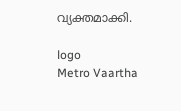വ്യക്തമാക്കി.

logo
Metro Vaartha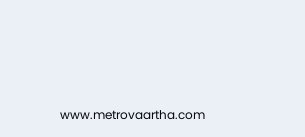www.metrovaartha.com